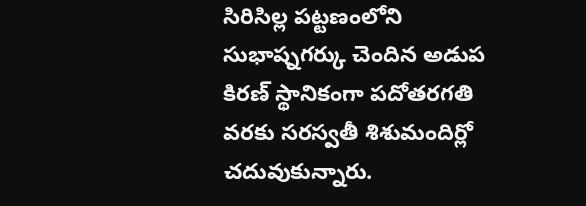సిరిసిల్ల పట్టణంలోని సుభాష్నగర్కు చెందిన అడుప కిరణ్ స్థానికంగా పదోతరగతి వరకు సరస్వతీ శిశుమందిర్లో చదువుకున్నారు.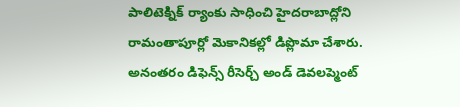పాలిటెక్నిక్ ర్యాంకు సాధించి హైదరాబాద్లోని రామంతాపూర్లో మెకానికల్లో డిప్లొమా చేశారు. అనంతరం డిఫెన్స్ రీసెర్చ్ అండ్ డెవలప్మెంట్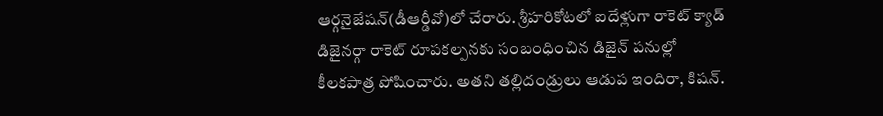ఆర్గనైజేషన్(డీఆర్డీవో)లో చేరారు. శ్రీహరికోటలో ఐదేళ్లుగా రాకెట్ క్యాడ్ డిజైనర్గా రాకెట్ రూపకల్పనకు సంబంధించిన డిజైన్ పనుల్లో కీలకపాత్ర పోషించారు. అతని తల్లిదండ్రులు ఆడుప ఇందిరా, కిషన్.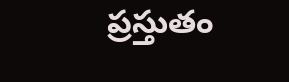ప్రస్తుతం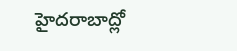హైదరాబాద్లో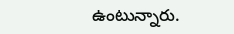ఉంటున్నారు.